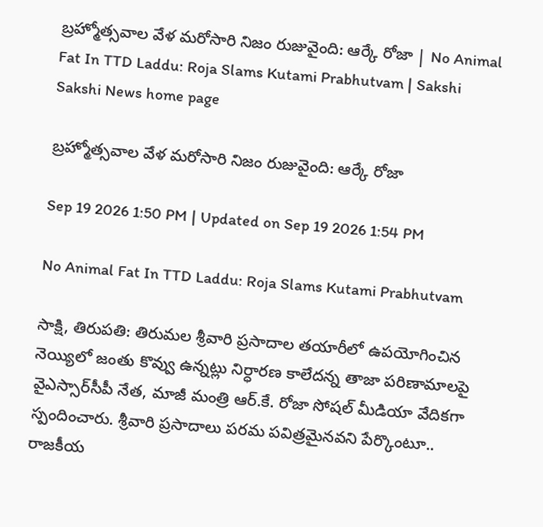బ్రహ్మోత్సవాల వేళ మరోసారి నిజం రుజువైంది: ఆర్కే రోజా | No Animal Fat In TTD Laddu: Roja Slams Kutami Prabhutvam | Sakshi
Sakshi News home page

బ్రహ్మోత్సవాల వేళ మరోసారి నిజం రుజువైంది: ఆర్కే రోజా

Sep 19 2026 1:50 PM | Updated on Sep 19 2026 1:54 PM

No Animal Fat In TTD Laddu: Roja Slams Kutami Prabhutvam

సాక్షి, తిరుపతి: తిరుమల శ్రీవారి ప్రసాదాల తయారీలో ఉపయోగించిన నెయ్యిలో జంతు కొవ్వు ఉన్నట్లు నిర్ధారణ కాలేదన్న తాజా పరిణామాలపై వైఎస్సార్‌సీపీ నేత, మాజీ మంత్రి ఆర్‌.కే. రోజా సోషల్‌ మీడియా వేదికగా స్పందించారు. శ్రీవారి ప్రసాదాలు పరమ పవిత్రమైనవని పేర్కొంటూ.. రాజకీయ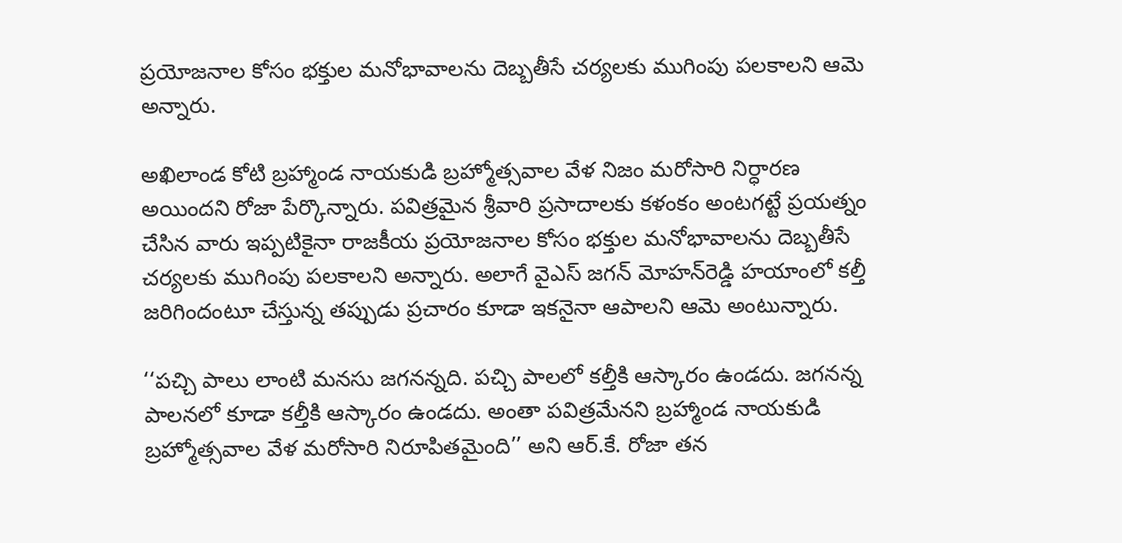ప్రయోజనాల కోసం భక్తుల మనోభావాలను దెబ్బతీసే చర్యలకు ముగింపు పలకాలని ఆమె అన్నారు.

అఖిలాండ కోటి బ్రహ్మాండ నాయకుడి బ్రహ్మోత్సవాల వేళ నిజం మరోసారి నిర్ధారణ అయిందని రోజా పేర్కొన్నారు. పవిత్రమైన శ్రీవారి ప్రసాదాలకు కళంకం అంటగట్టే ప్రయత్నం చేసిన వారు ఇప్పటికైనా రాజకీయ ప్రయోజనాల కోసం భక్తుల మనోభావాలను దెబ్బతీసే చర్యలకు ముగింపు పలకాలని అన్నారు. అలాగే వైఎస్‌ జగన్‌ మోహన్‌రెడ్డి హయాంలో కల్తీ జరిగిందంటూ చేస్తున్న తప్పుడు ప్రచారం కూడా ఇకనైనా ఆపాలని ఆమె అంటున్నారు.

‘‘పచ్చి పాలు లాంటి మనసు జగనన్నది. పచ్చి పాలలో కల్తీకి ఆస్కారం ఉండదు. జగనన్న పాలనలో కూడా కల్తీకి ఆస్కారం ఉండదు. అంతా పవిత్రమేనని బ్రహ్మాండ నాయకుడి బ్రహ్మోత్సవాల వేళ మరోసారి నిరూపితమైంది’’ అని ఆర్‌.కే. రోజా తన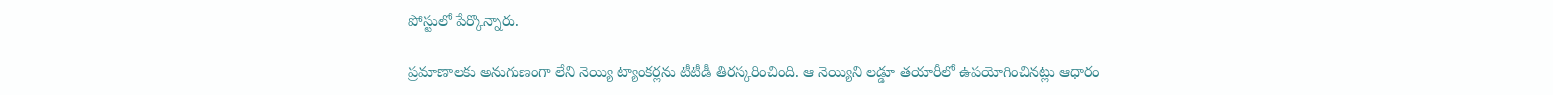పోస్టులో పేర్కొన్నారు.

ప్రమాణాలకు అనుగుణంగా లేని నెయ్యి ట్యాంకర్లను టీటీడీ తిరస్కరించింది. ఆ నెయ్యిని లడ్డూ తయారీలో ఉపయోగించినట్లు ఆధారం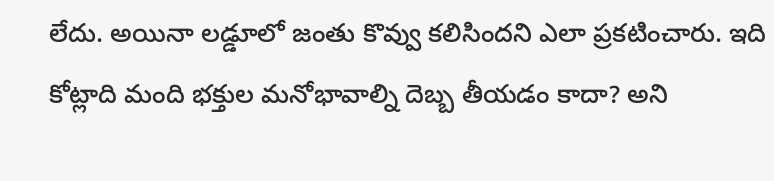లేదు. అయినా లడ్డూలో జంతు కొవ్వు కలిసిందని ఎలా ప్రకటించారు. ఇది కోట్లాది మంది భక్తుల మనోభావాల్ని దెబ్బ తీయడం కాదా? అని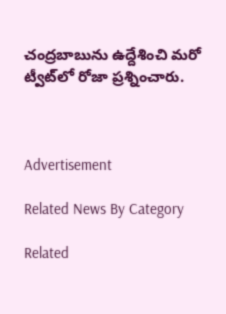చంద్రబాబును ఉద్దేశించి మరో ట్వీట్‌లో రోజా ప్రశ్నించారు.



Advertisement

Related News By Category

Related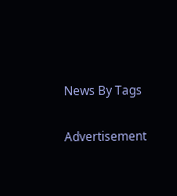News By Tags

Advertisement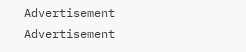Advertisement
Advertisement